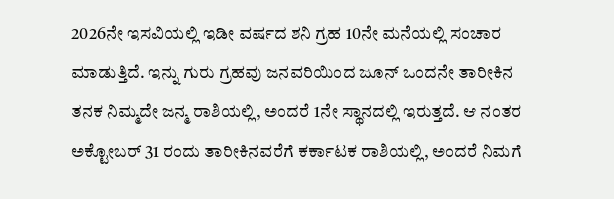2026ನೇ ಇಸವಿಯಲ್ಲಿ ಇಡೀ ವರ್ಷದ ಶನಿ ಗ್ರಹ 10ನೇ ಮನೆಯಲ್ಲಿ ಸಂಚಾರ ಮಾಡುತ್ತಿದೆ. ಇನ್ನು ಗುರು ಗ್ರಹವು ಜನವರಿಯಿಂದ ಜೂನ್ ಒಂದನೇ ತಾರೀಕಿನ ತನಕ ನಿಮ್ಮದೇ ಜನ್ಮ ರಾಶಿಯಲ್ಲಿ, ಅಂದರೆ 1ನೇ ಸ್ಥಾನದಲ್ಲಿ ಇರುತ್ತದೆ. ಆ ನಂತರ ಅಕ್ಟೋಬರ್ 31 ರಂದು ತಾರೀಕಿನವರೆಗೆ ಕರ್ಕಾಟಕ ರಾಶಿಯಲ್ಲಿ, ಅಂದರೆ ನಿಮಗೆ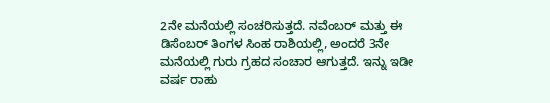2ನೇ ಮನೆಯಲ್ಲಿ ಸಂಚರಿಸುತ್ತದೆ. ನವೆಂಬರ್ ಮತ್ತು ಈ ಡಿಸೆಂಬರ್ ತಿಂಗಳ ಸಿಂಹ ರಾಶಿಯಲ್ಲಿ, ಅಂದರೆ 3ನೇ ಮನೆಯಲ್ಲಿ ಗುರು ಗ್ರಹದ ಸಂಚಾರ ಆಗುತ್ತದೆ. ಇನ್ನು ಇಡೀ ವರ್ಷ ರಾಹು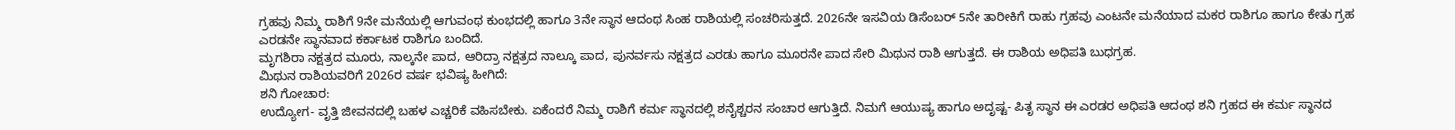ಗ್ರಹವು ನಿಮ್ಮ ರಾಶಿಗೆ 9ನೇ ಮನೆಯಲ್ಲಿ ಆಗುವಂಥ ಕುಂಭದಲ್ಲಿ ಹಾಗೂ 3ನೇ ಸ್ಥಾನ ಆದಂಥ ಸಿಂಹ ರಾಶಿಯಲ್ಲಿ ಸಂಚರಿಸುತ್ತದೆ. 2026ನೇ ಇಸವಿಯ ಡಿಸೆಂಬರ್ 5ನೇ ತಾರೀಕಿಗೆ ರಾಹು ಗ್ರಹವು ಎಂಟನೇ ಮನೆಯಾದ ಮಕರ ರಾಶಿಗೂ ಹಾಗೂ ಕೇತು ಗ್ರಹ ಎರಡನೇ ಸ್ಥಾನವಾದ ಕರ್ಕಾಟಕ ರಾಶಿಗೂ ಬಂದಿದೆ.
ಮೃಗಶಿರಾ ನಕ್ಷತ್ರದ ಮೂರು, ನಾಲ್ಕನೇ ಪಾದ, ಆರಿದ್ರಾ ನಕ್ಷತ್ರದ ನಾಲ್ಕೂ ಪಾದ, ಪುನರ್ವಸು ನಕ್ಷತ್ರದ ಎರಡು ಹಾಗೂ ಮೂರನೇ ಪಾದ ಸೇರಿ ಮಿಥುನ ರಾಶಿ ಆಗುತ್ತದೆ. ಈ ರಾಶಿಯ ಅಧಿಪತಿ ಬುಧಗ್ರಹ.
ಮಿಥುನ ರಾಶಿಯವರಿಗೆ 2026ರ ವರ್ಷ ಭವಿಷ್ಯ ಹೀಗಿದೆ:
ಶನಿ ಗೋಚಾರ:
ಉದ್ಯೋಗ- ವೃತ್ತಿ ಜೀವನದಲ್ಲಿ ಬಹಳ ಎಚ್ಚರಿಕೆ ವಹಿಸಬೇಕು. ಏಕೆಂದರೆ ನಿಮ್ಮ ರಾಶಿಗೆ ಕರ್ಮ ಸ್ಥಾನದಲ್ಲಿ ಶನೈಶ್ಚರನ ಸಂಚಾರ ಆಗುತ್ತಿದೆ. ನಿಮಗೆ ಆಯುಷ್ಯ ಹಾಗೂ ಅದೃಷ್ಟ- ಪಿತೃ ಸ್ಥಾನ ಈ ಎರಡರ ಅಧಿಪತಿ ಆದಂಥ ಶನಿ ಗ್ರಹದ ಈ ಕರ್ಮ ಸ್ಥಾನದ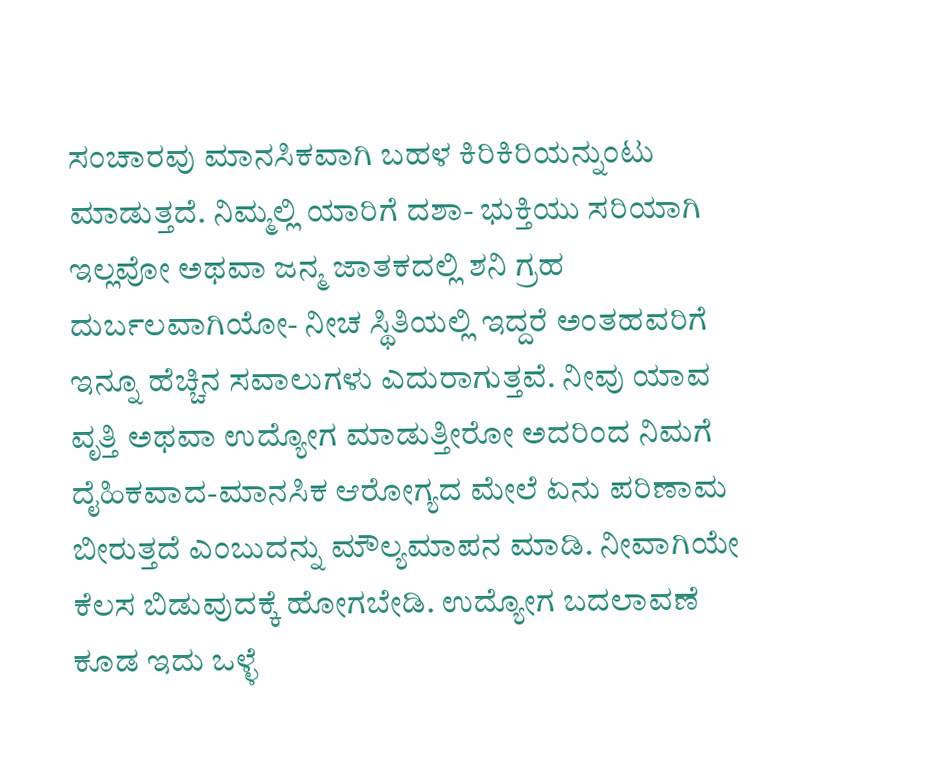ಸಂಚಾರವು ಮಾನಸಿಕವಾಗಿ ಬಹಳ ಕಿರಿಕಿರಿಯನ್ನುಂಟು ಮಾಡುತ್ತದೆ. ನಿಮ್ಮಲ್ಲಿ ಯಾರಿಗೆ ದಶಾ- ಭುಕ್ತಿಯು ಸರಿಯಾಗಿ ಇಲ್ಲವೋ ಅಥವಾ ಜನ್ಮ ಜಾತಕದಲ್ಲಿ ಶನಿ ಗ್ರಹ ದುರ್ಬಲವಾಗಿಯೋ- ನೀಚ ಸ್ಥಿತಿಯಲ್ಲಿ ಇದ್ದರೆ ಅಂತಹವರಿಗೆ ಇನ್ನೂ ಹೆಚ್ಚಿನ ಸವಾಲುಗಳು ಎದುರಾಗುತ್ತವೆ. ನೀವು ಯಾವ ವೃತ್ತಿ ಅಥವಾ ಉದ್ಯೋಗ ಮಾಡುತ್ತೀರೋ ಅದರಿಂದ ನಿಮಗೆ ದೈಹಿಕವಾದ-ಮಾನಸಿಕ ಆರೋಗ್ಯದ ಮೇಲೆ ಏನು ಪರಿಣಾಮ ಬೀರುತ್ತದೆ ಎಂಬುದನ್ನು ಮೌಲ್ಯಮಾಪನ ಮಾಡಿ. ನೀವಾಗಿಯೇ ಕೆಲಸ ಬಿಡುವುದಕ್ಕೆ ಹೋಗಬೇಡಿ. ಉದ್ಯೋಗ ಬದಲಾವಣೆ ಕೂಡ ಇದು ಒಳ್ಳೆ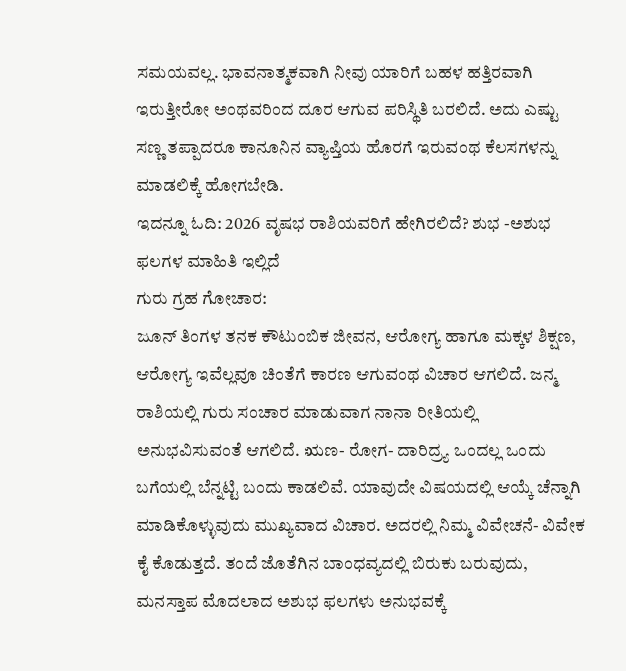ಸಮಯವಲ್ಲ. ಭಾವನಾತ್ಮಕವಾಗಿ ನೀವು ಯಾರಿಗೆ ಬಹಳ ಹತ್ತಿರವಾಗಿ ಇರುತ್ತೀರೋ ಅಂಥವರಿಂದ ದೂರ ಆಗುವ ಪರಿಸ್ಥಿತಿ ಬರಲಿದೆ. ಅದು ಎಷ್ಟು ಸಣ್ಣ ತಪ್ಪಾದರೂ ಕಾನೂನಿನ ವ್ಯಾಪ್ತಿಯ ಹೊರಗೆ ಇರುವಂಥ ಕೆಲಸಗಳನ್ನು ಮಾಡಲಿಕ್ಕೆ ಹೋಗಬೇಡಿ.
ಇದನ್ನೂ ಓದಿ: 2026 ವೃಷಭ ರಾಶಿಯವರಿಗೆ ಹೇಗಿರಲಿದೆ? ಶುಭ -ಅಶುಭ ಫಲಗಳ ಮಾಹಿತಿ ಇಲ್ಲಿದೆ
ಗುರು ಗ್ರಹ ಗೋಚಾರ:
ಜೂನ್ ತಿಂಗಳ ತನಕ ಕೌಟುಂಬಿಕ ಜೀವನ, ಆರೋಗ್ಯ ಹಾಗೂ ಮಕ್ಕಳ ಶಿಕ್ಷಣ, ಆರೋಗ್ಯ ಇವೆಲ್ಲವೂ ಚಿಂತೆಗೆ ಕಾರಣ ಆಗುವಂಥ ವಿಚಾರ ಆಗಲಿದೆ. ಜನ್ಮ ರಾಶಿಯಲ್ಲಿ ಗುರು ಸಂಚಾರ ಮಾಡುವಾಗ ನಾನಾ ರೀತಿಯಲ್ಲಿ ಅನುಭವಿಸುವಂತೆ ಆಗಲಿದೆ. ಋಣ- ರೋಗ- ದಾರಿದ್ರ್ಯ ಒಂದಲ್ಲ ಒಂದು ಬಗೆಯಲ್ಲಿ ಬೆನ್ನಟ್ಟಿ ಬಂದು ಕಾಡಲಿವೆ. ಯಾವುದೇ ವಿಷಯದಲ್ಲಿ ಆಯ್ಕೆ ಚೆನ್ನಾಗಿ ಮಾಡಿಕೊಳ್ಳುವುದು ಮುಖ್ಯವಾದ ವಿಚಾರ. ಅದರಲ್ಲಿ ನಿಮ್ಮ ವಿವೇಚನೆ- ವಿವೇಕ ಕೈ ಕೊಡುತ್ತದೆ. ತಂದೆ ಜೊತೆಗಿನ ಬಾಂಧವ್ಯದಲ್ಲಿ ಬಿರುಕು ಬರುವುದು, ಮನಸ್ತಾಪ ಮೊದಲಾದ ಅಶುಭ ಫಲಗಳು ಅನುಭವಕ್ಕೆ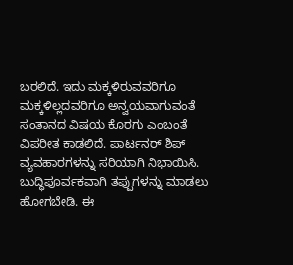ಬರಲಿದೆ. ಇದು ಮಕ್ಕಳಿರುವವರಿಗೂ ಮಕ್ಕಳಿಲ್ಲದವರಿಗೂ ಅನ್ವಯವಾಗುವಂತೆ ಸಂತಾನದ ವಿಷಯ ಕೊರಗು ಎಂಬಂತೆ ವಿಪರೀತ ಕಾಡಲಿದೆ. ಪಾರ್ಟನರ್ ಶಿಪ್ ವ್ಯವಹಾರಗಳನ್ನು ಸರಿಯಾಗಿ ನಿಭಾಯಿಸಿ. ಬುದ್ಧಿಪೂರ್ವಕವಾಗಿ ತಪ್ಪುಗಳನ್ನು ಮಾಡಲು ಹೋಗಬೇಡಿ. ಈ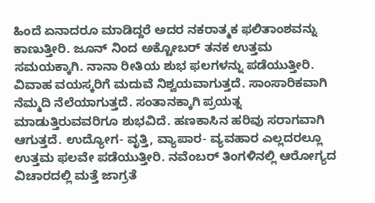ಹಿಂದೆ ಏನಾದರೂ ಮಾಡಿದ್ದರೆ ಅದರ ನಕರಾತ್ಮಕ ಫಲಿತಾಂಶವನ್ನು ಕಾಣುತ್ತೀರಿ. ಜೂನ್ ನಿಂದ ಅಕ್ಟೋಬರ್ ತನಕ ಉತ್ತಮ ಸಮಯಕ್ಕಾಗಿ. ನಾನಾ ರೀತಿಯ ಶುಭ ಫಲಗಳನ್ನು ಪಡೆಯುತ್ತೀರಿ. ವಿವಾಹ ವಯಸ್ಕರಿಗೆ ಮದುವೆ ನಿಶ್ವಯವಾಗುತ್ತದೆ. ಸಾಂಸಾರಿಕವಾಗಿ ನೆಮ್ಮದಿ ನೆಲೆಯಾಗುತ್ತದೆ. ಸಂತಾನಕ್ಕಾಗಿ ಪ್ರಯತ್ನ ಮಾಡುತ್ತಿರುವವರಿಗೂ ಶುಭವಿದೆ. ಹಣಕಾಸಿನ ಹರಿವು ಸರಾಗವಾಗಿ ಆಗುತ್ತದೆ. ಉದ್ಯೋಗ- ವೃತ್ತಿ, ವ್ಯಾಪಾರ- ವ್ಯವಹಾರ ಎಲ್ಲದರಲ್ಲೂ ಉತ್ತಮ ಫಲವೇ ಪಡೆಯುತ್ತೀರಿ. ನವೆಂಬರ್ ತಿಂಗಳಿನಲ್ಲಿ ಆರೋಗ್ಯದ ವಿಚಾರದಲ್ಲಿ ಮತ್ತೆ ಜಾಗ್ರತೆ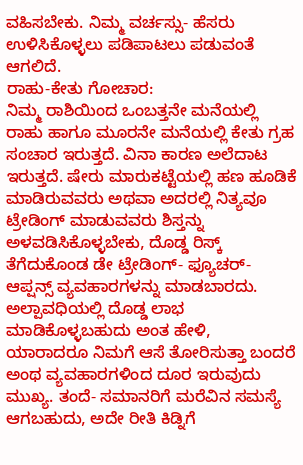ವಹಿಸಬೇಕು. ನಿಮ್ಮ ವರ್ಚಸ್ಸು- ಹೆಸರು ಉಳಿಸಿಕೊಳ್ಳಲು ಪಡಿಪಾಟಲು ಪಡುವಂತೆ ಆಗಲಿದೆ.
ರಾಹು-ಕೇತು ಗೋಚಾರ:
ನಿಮ್ಮ ರಾಶಿಯಿಂದ ಒಂಬತ್ತನೇ ಮನೆಯಲ್ಲಿ ರಾಹು ಹಾಗೂ ಮೂರನೇ ಮನೆಯಲ್ಲಿ ಕೇತು ಗ್ರಹ ಸಂಚಾರ ಇರುತ್ತದೆ. ವಿನಾ ಕಾರಣ ಅಲೆದಾಟ ಇರುತ್ತದೆ. ಷೇರು ಮಾರುಕಟ್ಟೆಯಲ್ಲಿ ಹಣ ಹೂಡಿಕೆ ಮಾಡಿರುವವರು ಅಥವಾ ಅದರಲ್ಲಿ ನಿತ್ಯವೂ ಟ್ರೇಡಿಂಗ್ ಮಾಡುವವರು ಶಿಸ್ತನ್ನು ಅಳವಡಿಸಿಕೊಳ್ಳಬೇಕು, ದೊಡ್ಡ ರಿಸ್ಕ್ ತೆಗೆದುಕೊಂಡ ಡೇ ಟ್ರೇಡಿಂಗ್- ಫ್ಯೂಚರ್- ಆಪ್ಷನ್ಸ್ ವ್ಯವಹಾರಗಳನ್ನು ಮಾಡಬಾರದು. ಅಲ್ಪಾವಧಿಯಲ್ಲಿ ದೊಡ್ಡ ಲಾಭ ಮಾಡಿಕೊಳ್ಳಬಹುದು ಅಂತ ಹೇಳಿ, ಯಾರಾದರೂ ನಿಮಗೆ ಆಸೆ ತೋರಿಸುತ್ತಾ ಬಂದರೆ ಅಂಥ ವ್ಯವಹಾರಗಳಿಂದ ದೂರ ಇರುವುದು ಮುಖ್ಯ. ತಂದೆ- ಸಮಾನರಿಗೆ ಮರೆವಿನ ಸಮಸ್ಯೆ ಆಗಬಹುದು, ಅದೇ ರೀತಿ ಕಿಡ್ನಿಗೆ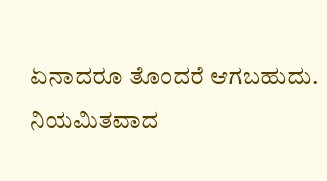ಏನಾದರೂ ತೊಂದರೆ ಆಗಬಹುದು. ನಿಯಮಿತವಾದ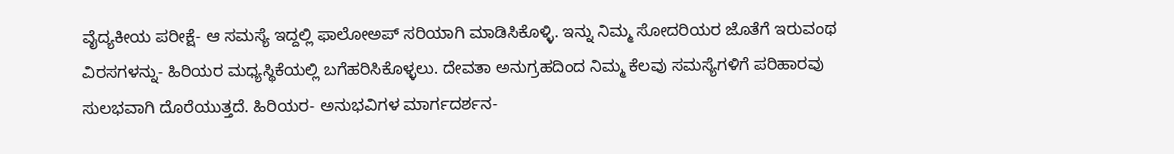ವೈದ್ಯಕೀಯ ಪರೀಕ್ಷೆ- ಆ ಸಮಸ್ಯೆ ಇದ್ದಲ್ಲಿ ಫಾಲೋಅಪ್ ಸರಿಯಾಗಿ ಮಾಡಿಸಿಕೊಳ್ಳಿ. ಇನ್ನು ನಿಮ್ಮ ಸೋದರಿಯರ ಜೊತೆಗೆ ಇರುವಂಥ ವಿರಸಗಳನ್ನು- ಹಿರಿಯರ ಮಧ್ಯಸ್ಥಿಕೆಯಲ್ಲಿ ಬಗೆಹರಿಸಿಕೊಳ್ಳಲು. ದೇವತಾ ಅನುಗ್ರಹದಿಂದ ನಿಮ್ಮ ಕೆಲವು ಸಮಸ್ಯೆಗಳಿಗೆ ಪರಿಹಾರವು ಸುಲಭವಾಗಿ ದೊರೆಯುತ್ತದೆ. ಹಿರಿಯರ- ಅನುಭವಿಗಳ ಮಾರ್ಗದರ್ಶನ-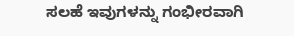ಸಲಹೆ ಇವುಗಳನ್ನು ಗಂಭೀರವಾಗಿ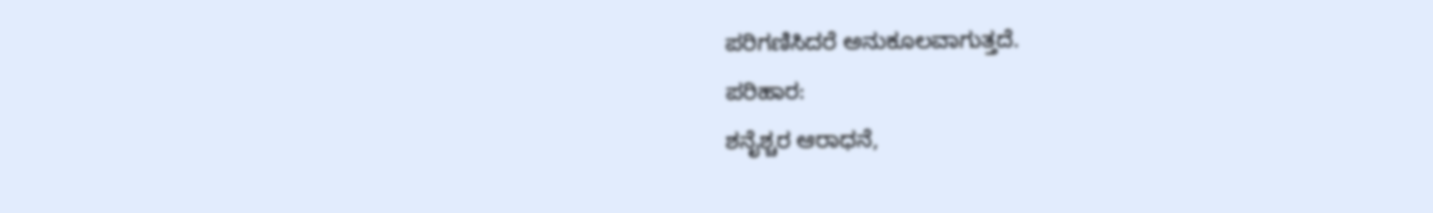ಪರಿಗಣಿಸಿದರೆ ಅನುಕೂಲವಾಗುತ್ತದೆ.
ಪರಿಹಾರ:
ಶನೈಶ್ಚರ ಆರಾಧನೆ,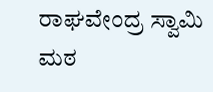ರಾಘವೇಂದ್ರ ಸ್ವಾಮಿ ಮಠ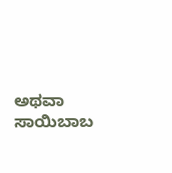ಅಥವಾ ಸಾಯಿಬಾಬ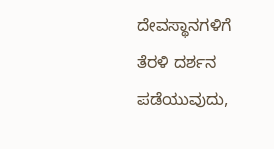ದೇವಸ್ಥಾನಗಳಿಗೆ ತೆರಳಿ ದರ್ಶನ ಪಡೆಯುವುದು,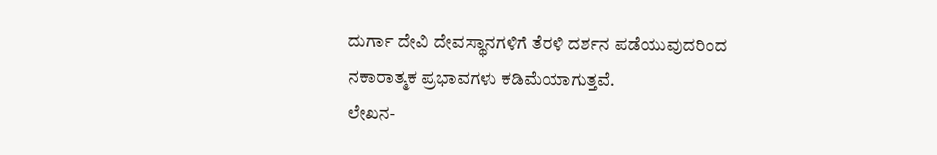ದುರ್ಗಾ ದೇವಿ ದೇವಸ್ಥಾನಗಳಿಗೆ ತೆರಳಿ ದರ್ಶನ ಪಡೆಯುವುದರಿಂದ ನಕಾರಾತ್ಮಕ ಪ್ರಭಾವಗಳು ಕಡಿಮೆಯಾಗುತ್ತವೆ.
ಲೇಖನ-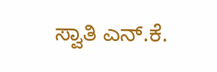ಸ್ವಾತಿ ಎನ್.ಕೆ.